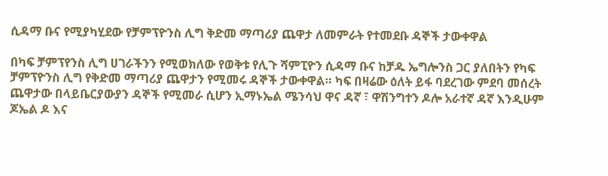ሲዳማ ቡና የሚያካሂደው የቻምፕዮንስ ሊግ ቅድመ ማጣሪያ ጨዋታ ለመምራት የተመደቡ ዳኞች ታውቀዋል

በካፍ ቻምፕየንስ ሊግ ሀገራችንን የሚወክለው የወቅቱ የሊጉ ሻምፒዮን ሲዳማ ቡና ከቻዱ ኤግሎንስ ጋር ያለበትን የካፍ ቻምፕዮንስ ሊግ የቅድመ ማጣሪያ ጨዋታን የሚመሩ ዳኞች ታውቀዋል። ካፍ በዛሬው ዕለት ይፋ ባደረገው ምደባ መሰረት ጨዋታው በላይቤርያውያን ዳኞች የሚመራ ሲሆን ኢማኑኤል ሜንሳህ ዋና ዳኛ ፣ ዋሽንግተን ዶሎ አራተኛ ዳኛ እንዲሁም ጆኤል ዶ እና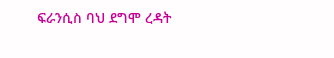ፍራንሲስ ባህ ደግሞ ረዳት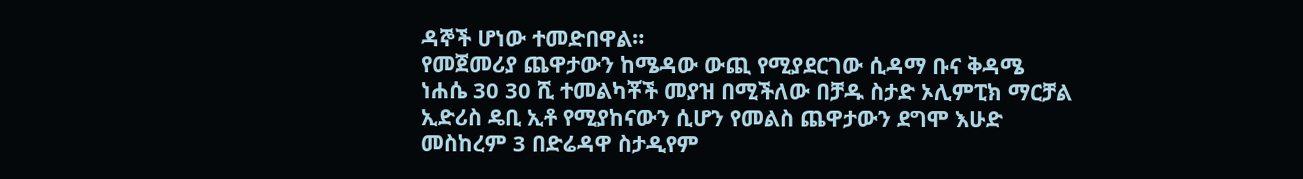ዳኞች ሆነው ተመድበዋል።
የመጀመሪያ ጨዋታውን ከሜዳው ውጪ የሚያደርገው ሲዳማ ቡና ቅዳሜ ነሐሴ 30 30 ሺ ተመልካቾች መያዝ በሚችለው በቻዱ ስታድ ኦሊምፒክ ማርቻል ኢድሪስ ዴቢ ኢቶ የሚያከናውን ሲሆን የመልስ ጨዋታውን ደግሞ እሁድ መስከረም 3 በድሬዳዋ ስታዲየም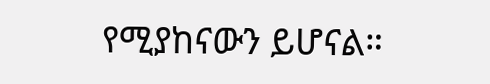የሚያከናውን ይሆናል።